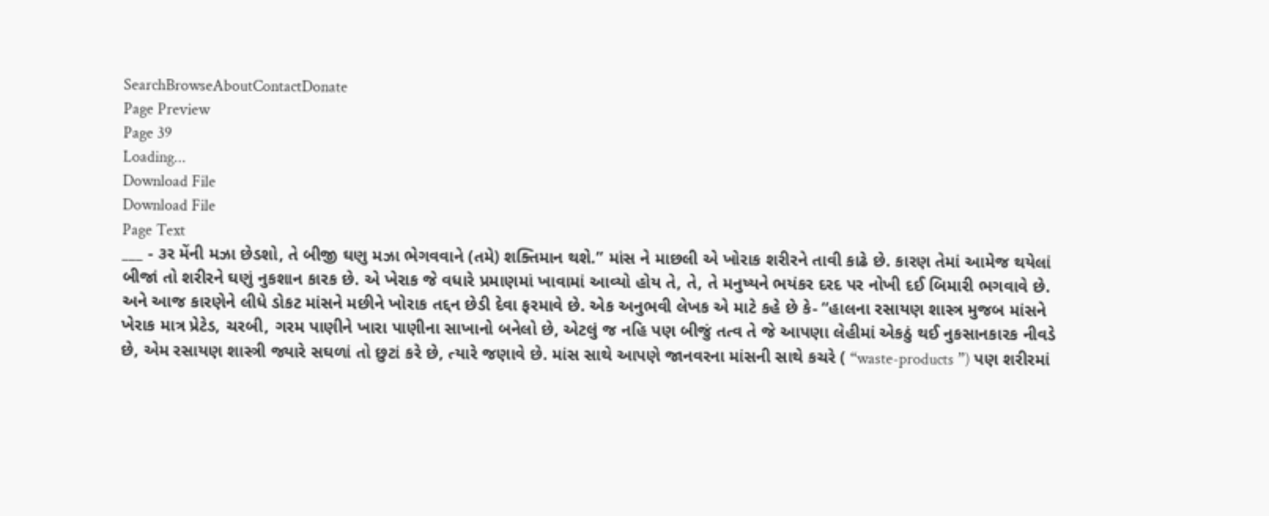SearchBrowseAboutContactDonate
Page Preview
Page 39
Loading...
Download File
Download File
Page Text
___ - ૩ર મેંની મઝા છેડશો, તે બીજી ઘણુ મઝા ભેગવવાને (તમે) શક્તિમાન થશે.” માંસ ને માછલી એ ખોરાક શરીરને તાવી કાઢે છે. કારણ તેમાં આમેજ થયેલાં બીજાં તો શરીરને ઘણું નુકશાન કારક છે. એ ખેરાક જે વધારે પ્રમાણમાં ખાવામાં આવ્યો હોય તે, તે, તે મનુષ્યને ભયંકર દરદ પર નોખી દઈ બિમારી ભગવાવે છે. અને આજ કારણેને લીધે ડોકટ માંસને મછીને ખોરાક તદ્દન છેડી દેવા ફરમાવે છે. એક અનુભવી લેખક એ માટે કહે છે કે- “હાલના રસાયણ શાસ્ત્ર મુજબ માંસને ખેરાક માત્ર પ્રેટેડ, ચરબી, ગરમ પાણીને ખારા પાણીના સાખાનો બનેલો છે, એટલું જ નહિ પણ બીજું તત્વ તે જે આપણા લેહીમાં એકઠું થઈ નુકસાનકારક નીવડે છે, એમ રસાયણ શાસ્ત્રી જ્યારે સઘળાં તો છુટાં કરે છે, ત્યારે જણાવે છે. માંસ સાથે આપણે જાનવરના માંસની સાથે કચરે ( “waste-products ”) પણ શરીરમાં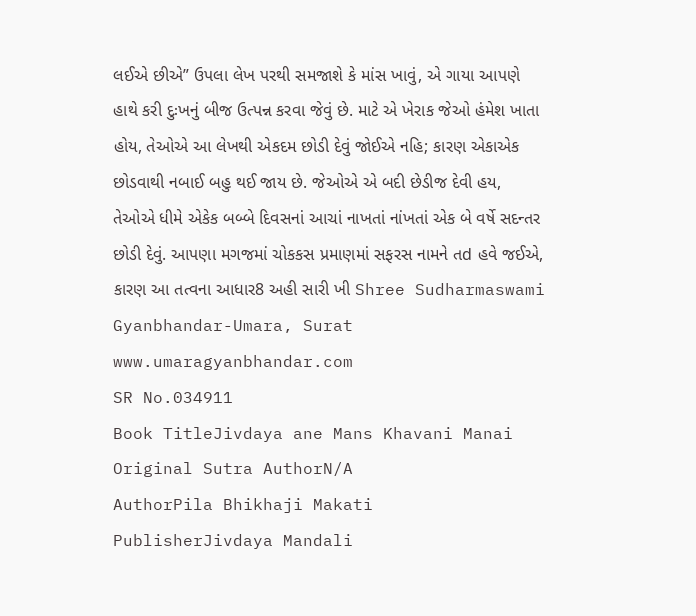લઈએ છીએ” ઉપલા લેખ પરથી સમજાશે કે માંસ ખાવું, એ ગાયા આપણે હાથે કરી દુઃખનું બીજ ઉત્પન્ન કરવા જેવું છે. માટે એ ખેરાક જેઓ હંમેશ ખાતા હોય, તેઓએ આ લેખથી એકદમ છોડી દેવું જોઈએ નહિ; કારણ એકાએક છોડવાથી નબાઈ બહુ થઈ જાય છે. જેઓએ એ બદી છેડીજ દેવી હય, તેઓએ ધીમે એકેક બબ્બે દિવસનાં આચાં નાખતાં નાંખતાં એક બે વર્ષે સદન્તર છોડી દેવું. આપણા મગજમાં ચોકકસ પ્રમાણમાં સફરસ નામને તd હવે જઈએ, કારણ આ તત્વના આધાર8 અહી સારી ખી Shree Sudharmaswami Gyanbhandar-Umara, Surat www.umaragyanbhandar.com
SR No.034911
Book TitleJivdaya ane Mans Khavani Manai
Original Sutra AuthorN/A
AuthorPila Bhikhaji Makati
PublisherJivdaya Mandali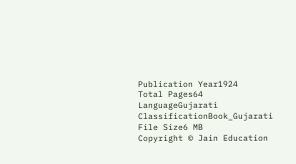Publication Year1924
Total Pages64
LanguageGujarati
ClassificationBook_Gujarati
File Size6 MB
Copyright © Jain Education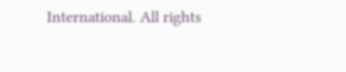International. All rights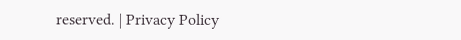reserved. | Privacy Policy